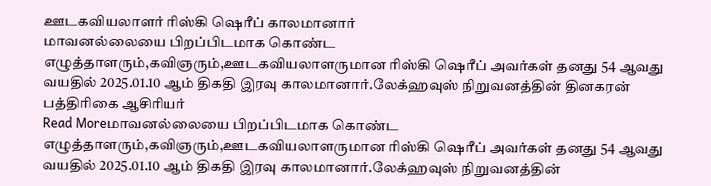ஊடகவியலாளர் ரிஸ்கி ஷெரீப் காலமானார்
மாவனல்லையை பிறப்பிடமாக கொண்ட எழுத்தாளரும்,கவிஞரும்,ஊடகவியலாளருமான ரிஸ்கி ஷெரீப் அவர்கள் தனது 54 ஆவது வயதில் 2025.01.10 ஆம் திகதி இரவு காலமானார்.லேக்ஹவுஸ் நிறுவனத்தின் தினகரன் பத்திரிகை ஆசிரியர்
Read Moreமாவனல்லையை பிறப்பிடமாக கொண்ட எழுத்தாளரும்,கவிஞரும்,ஊடகவியலாளருமான ரிஸ்கி ஷெரீப் அவர்கள் தனது 54 ஆவது வயதில் 2025.01.10 ஆம் திகதி இரவு காலமானார்.லேக்ஹவுஸ் நிறுவனத்தின்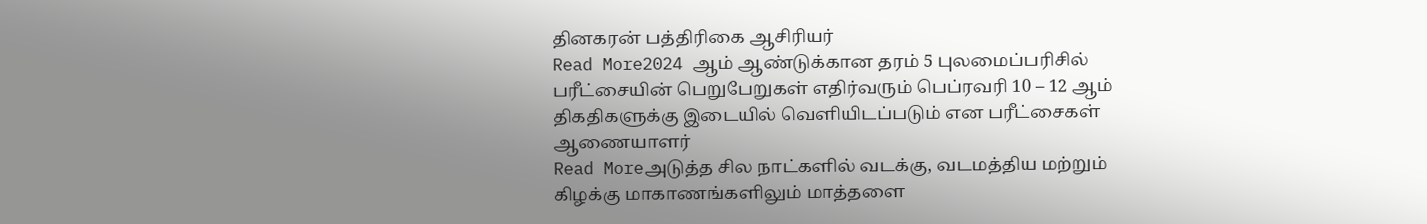தினகரன் பத்திரிகை ஆசிரியர்
Read More2024 ஆம் ஆண்டுக்கான தரம் 5 புலமைப்பரிசில் பரீட்சையின் பெறுபேறுகள் எதிர்வரும் பெப்ரவரி 10 – 12 ஆம் திகதிகளுக்கு இடையில் வெளியிடப்படும் என பரீட்சைகள் ஆணையாளர்
Read Moreஅடுத்த சில நாட்களில் வடக்கு, வடமத்திய மற்றும் கிழக்கு மாகாணங்களிலும் மாத்தளை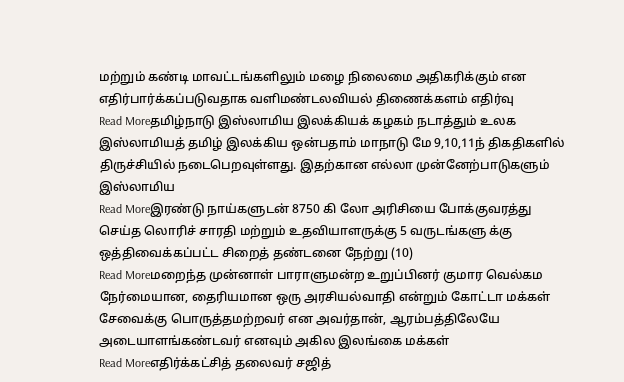மற்றும் கண்டி மாவட்டங்களிலும் மழை நிலைமை அதிகரிக்கும் என எதிர்பார்க்கப்படுவதாக வளிமண்டலவியல் திணைக்களம் எதிர்வு
Read Moreதமிழ்நாடு இஸ்லாமிய இலக்கியக் கழகம் நடாத்தும் உலக இஸ்லாமியத் தமிழ் இலக்கிய ஒன்பதாம் மாநாடு மே 9,10,11ந் திகதிகளில் திருச்சியில் நடைபெறவுள்ளது. இதற்கான எல்லா முன்னேற்பாடுகளும் இஸ்லாமிய
Read Moreஇரண்டு நாய்களுடன் 8750 கி லோ அரிசியை போக்குவரத்து செய்த லொரிச் சாரதி மற்றும் உதவியாளருக்கு 5 வருடங்களு க்கு ஒத்திவைக்கப்பட்ட சிறைத் தண்டனை நேற்று (10)
Read Moreமறைந்த முன்னாள் பாராளுமன்ற உறுப்பினர் குமார வெல்கம நேர்மையான, தைரியமான ஒரு அரசியல்வாதி என்றும் கோட்டா மக்கள் சேவைக்கு பொருத்தமற்றவர் என அவர்தான், ஆரம்பத்திலேயே அடையாளங்கண்டவர் எனவும் அகில இலங்கை மக்கள்
Read Moreஎதிர்க்கட்சித் தலைவர் சஜித்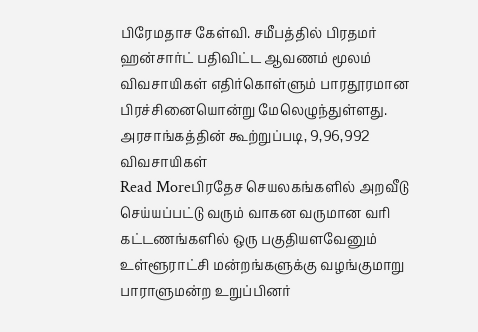பிரேமதாச கேள்வி. சமீபத்தில் பிரதமர் ஹன்சார்ட் பதிவிட்ட ஆவணம் மூலம் விவசாயிகள் எதிர்கொள்ளும் பாரதூரமான பிரச்சினையொன்று மேலெழுந்துள்ளது. அரசாங்கத்தின் கூற்றுப்படி, 9,96,992 விவசாயிகள்
Read Moreபிரதேச செயலகங்களில் அறவீடு செய்யப்பட்டு வரும் வாகன வருமான வரி கட்டணங்களில் ஒரு பகுதியளவேனும் உள்ளூராட்சி மன்றங்களுக்கு வழங்குமாறு பாராளுமன்ற உறுப்பினர்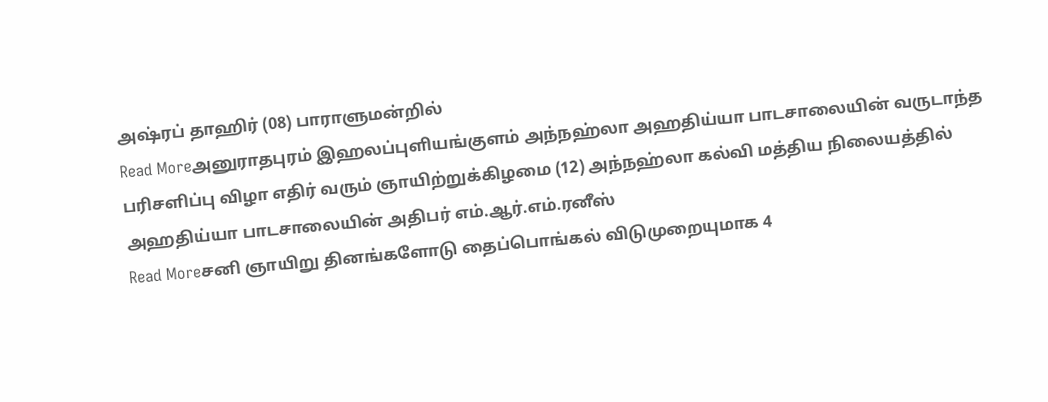அஷ்ரப் தாஹிர் (08) பாராளுமன்றில்
Read Moreஅனுராதபுரம் இஹலப்புளியங்குளம் அந்நஹ்லா அஹதிய்யா பாடசாலையின் வருடாந்த பரிசளிப்பு விழா எதிர் வரும் ஞாயிற்றுக்கிழமை (12) அந்நஹ்லா கல்வி மத்திய நிலையத்தில் அஹதிய்யா பாடசாலையின் அதிபர் எம்.ஆர்.எம்.ரனீஸ்
Read Moreசனி ஞாயிறு தினங்களோடு தைப்பொங்கல் விடுமுறையுமாக 4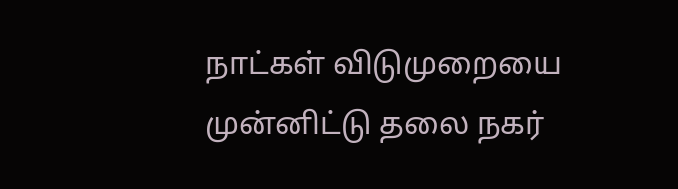நாட்கள் விடுமுறையை முன்னிட்டு தலை நகர்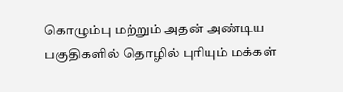கொழும்பு மற்றும் அதன் அண்டிய பகுதிகளில் தொழில் புரியும் மக்கள்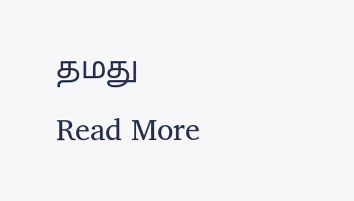தமது
Read More